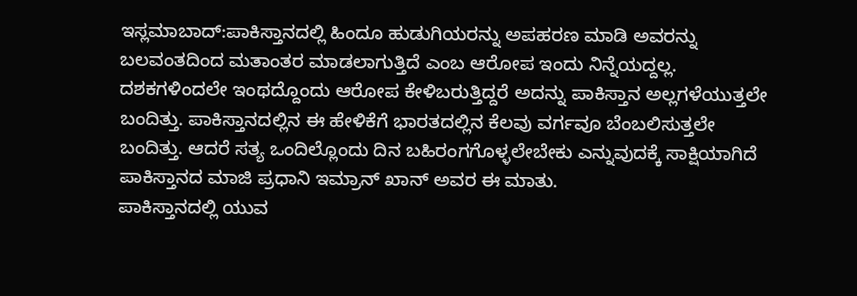ಇಸ್ಲಮಾಬಾದ್:ಪಾಕಿಸ್ತಾನದಲ್ಲಿ ಹಿಂದೂ ಹುಡುಗಿಯರನ್ನು ಅಪಹರಣ ಮಾಡಿ ಅವರನ್ನು ಬಲವಂತದಿಂದ ಮತಾಂತರ ಮಾಡಲಾಗುತ್ತಿದೆ ಎಂಬ ಆರೋಪ ಇಂದು ನಿನ್ನೆಯದ್ದಲ್ಲ. ದಶಕಗಳಿಂದಲೇ ಇಂಥದ್ದೊಂದು ಆರೋಪ ಕೇಳಿಬರುತ್ತಿದ್ದರೆ ಅದನ್ನು ಪಾಕಿಸ್ತಾನ ಅಲ್ಲಗಳೆಯುತ್ತಲೇ ಬಂದಿತ್ತು. ಪಾಕಿಸ್ತಾನದಲ್ಲಿನ ಈ ಹೇಳಿಕೆಗೆ ಭಾರತದಲ್ಲಿನ ಕೆಲವು ವರ್ಗವೂ ಬೆಂಬಲಿಸುತ್ತಲೇ ಬಂದಿತ್ತು. ಆದರೆ ಸತ್ಯ ಒಂದಿಲ್ಲೊಂದು ದಿನ ಬಹಿರಂಗಗೊಳ್ಳಲೇಬೇಕು ಎನ್ನುವುದಕ್ಕೆ ಸಾಕ್ಷಿಯಾಗಿದೆ ಪಾಕಿಸ್ತಾನದ ಮಾಜಿ ಪ್ರಧಾನಿ ಇಮ್ರಾನ್ ಖಾನ್ ಅವರ ಈ ಮಾತು.
ಪಾಕಿಸ್ತಾನದಲ್ಲಿ ಯುವ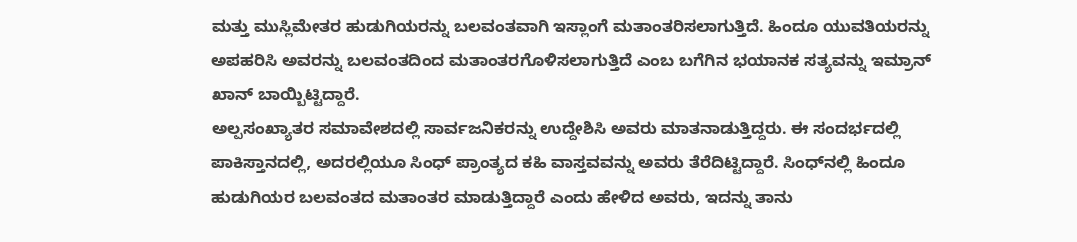ಮತ್ತು ಮುಸ್ಲಿಮೇತರ ಹುಡುಗಿಯರನ್ನು ಬಲವಂತವಾಗಿ ಇಸ್ಲಾಂಗೆ ಮತಾಂತರಿಸಲಾಗುತ್ತಿದೆ. ಹಿಂದೂ ಯುವತಿಯರನ್ನು ಅಪಹರಿಸಿ ಅವರನ್ನು ಬಲವಂತದಿಂದ ಮತಾಂತರಗೊಳಿಸಲಾಗುತ್ತಿದೆ ಎಂಬ ಬಗೆಗಿನ ಭಯಾನಕ ಸತ್ಯವನ್ನು ಇಮ್ರಾನ್ ಖಾನ್ ಬಾಯ್ಬಿಟ್ಟಿದ್ದಾರೆ.
ಅಲ್ಪಸಂಖ್ಯಾತರ ಸಮಾವೇಶದಲ್ಲಿ ಸಾರ್ವಜನಿಕರನ್ನು ಉದ್ದೇಶಿಸಿ ಅವರು ಮಾತನಾಡುತ್ತಿದ್ದರು. ಈ ಸಂದರ್ಭದಲ್ಲಿ ಪಾಕಿಸ್ತಾನದಲ್ಲಿ, ಅದರಲ್ಲಿಯೂ ಸಿಂಧ್ ಪ್ರಾಂತ್ಯದ ಕಹಿ ವಾಸ್ತವವನ್ನು ಅವರು ತೆರೆದಿಟ್ಟಿದ್ದಾರೆ. ಸಿಂಧ್‌ನಲ್ಲಿ ಹಿಂದೂ ಹುಡುಗಿಯರ ಬಲವಂತದ ಮತಾಂತರ ಮಾಡುತ್ತಿದ್ದಾರೆ ಎಂದು ಹೇಳಿದ ಅವರು, ಇದನ್ನು ತಾನು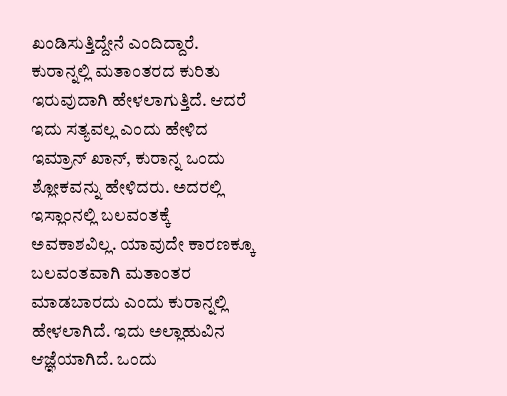ಖಂಡಿಸುತ್ತಿದ್ದೇನೆ ಎಂದಿದ್ದಾರೆ.
ಕುರಾನ್ನಲ್ಲಿ ಮತಾಂತರದ ಕುರಿತು ಇರುವುದಾಗಿ ಹೇಳಲಾಗುತ್ತಿದೆ. ಆದರೆ ಇದು ಸತ್ಯವಲ್ಲ ಎಂದು ಹೇಳಿದ ಇಮ್ರಾನ್ ಖಾನ್, ಕುರಾನ್ನ ಒಂದು ಶ್ಲೋಕವನ್ನು ಹೇಳಿದರು. ಅದರಲ್ಲಿ ಇಸ್ಲಾಂನಲ್ಲಿ ಬಲವಂತಕ್ಕೆ ಅವಕಾಶವಿಲ್ಲ. ಯಾವುದೇ ಕಾರಣಕ್ಕೂ ಬಲವಂತವಾಗಿ ಮತಾಂತರ ಮಾಡಬಾರದು ಎಂದು ಕುರಾನ್ನಲ್ಲಿ ಹೇಳಲಾಗಿದೆ. ಇದು ಅಲ್ಲಾಹುವಿನ ಆಜ್ಞೆಯಾಗಿದೆ. ಒಂದು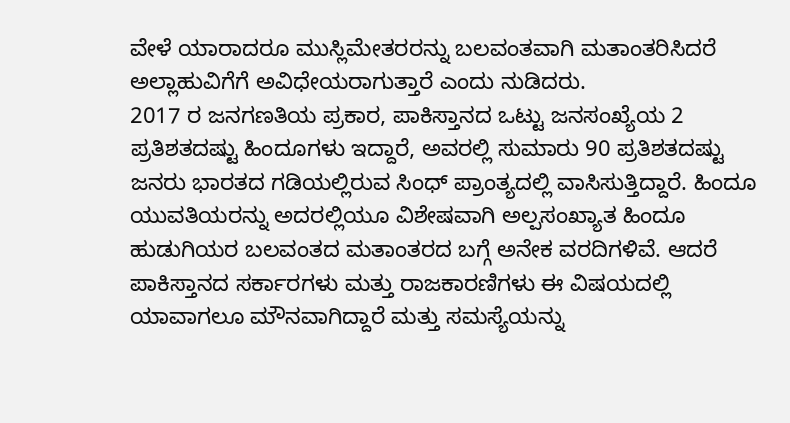ವೇಳೆ ಯಾರಾದರೂ ಮುಸ್ಲಿಮೇತರರನ್ನು ಬಲವಂತವಾಗಿ ಮತಾಂತರಿಸಿದರೆ ಅಲ್ಲಾಹುವಿಗೆಗೆ ಅವಿಧೇಯರಾಗುತ್ತಾರೆ ಎಂದು ನುಡಿದರು.
2017 ರ ಜನಗಣತಿಯ ಪ್ರಕಾರ, ಪಾಕಿಸ್ತಾನದ ಒಟ್ಟು ಜನಸಂಖ್ಯೆಯ 2 ಪ್ರತಿಶತದಷ್ಟು ಹಿಂದೂಗಳು ಇದ್ದಾರೆ, ಅವರಲ್ಲಿ ಸುಮಾರು 90 ಪ್ರತಿಶತದಷ್ಟು ಜನರು ಭಾರತದ ಗಡಿಯಲ್ಲಿರುವ ಸಿಂಧ್ ಪ್ರಾಂತ್ಯದಲ್ಲಿ ವಾಸಿಸುತ್ತಿದ್ದಾರೆ. ಹಿಂದೂ ಯುವತಿಯರನ್ನು ಅದರಲ್ಲಿಯೂ ವಿಶೇಷವಾಗಿ ಅಲ್ಪಸಂಖ್ಯಾತ ಹಿಂದೂ ಹುಡುಗಿಯರ ಬಲವಂತದ ಮತಾಂತರದ ಬಗ್ಗೆ ಅನೇಕ ವರದಿಗಳಿವೆ. ಆದರೆ ಪಾಕಿಸ್ತಾನದ ಸರ್ಕಾರಗಳು ಮತ್ತು ರಾಜಕಾರಣಿಗಳು ಈ ವಿಷಯದಲ್ಲಿ ಯಾವಾಗಲೂ ಮೌನವಾಗಿದ್ದಾರೆ ಮತ್ತು ಸಮಸ್ಯೆಯನ್ನು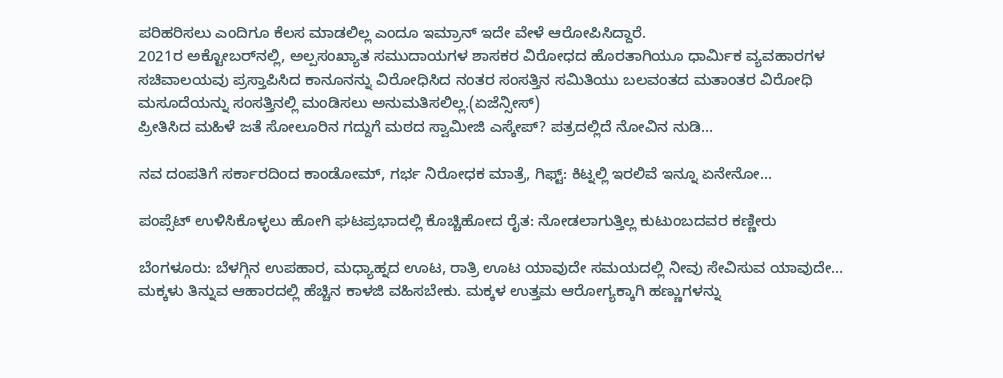ಪರಿಹರಿಸಲು ಎಂದಿಗೂ ಕೆಲಸ ಮಾಡಲಿಲ್ಲ ಎಂದೂ ಇಮ್ರಾನ್ ಇದೇ ವೇಳೆ ಆರೋಪಿಸಿದ್ದಾರೆ.
2021ರ ಅಕ್ಟೋಬರ್‌ನಲ್ಲಿ, ಅಲ್ಪಸಂಖ್ಯಾತ ಸಮುದಾಯಗಳ ಶಾಸಕರ ವಿರೋಧದ ಹೊರತಾಗಿಯೂ ಧಾರ್ಮಿಕ ವ್ಯವಹಾರಗಳ ಸಚಿವಾಲಯವು ಪ್ರಸ್ತಾಪಿಸಿದ ಕಾನೂನನ್ನು ವಿರೋಧಿಸಿದ ನಂತರ ಸಂಸತ್ತಿನ ಸಮಿತಿಯು ಬಲವಂತದ ಮತಾಂತರ ವಿರೋಧಿ ಮಸೂದೆಯನ್ನು ಸಂಸತ್ತಿನಲ್ಲಿ ಮಂಡಿಸಲು ಅನುಮತಿಸಲಿಲ್ಲ.(ಏಜೆನ್ಸೀಸ್)
ಪ್ರೀತಿಸಿದ ಮಹಿಳೆ ಜತೆ ಸೋಲೂರಿನ ಗದ್ದುಗೆ ಮಠದ ಸ್ವಾಮೀಜಿ ಎಸ್ಕೇಪ್? ಪತ್ರದಲ್ಲಿದೆ ನೋವಿನ ನುಡಿ…

ನವ ದಂಪತಿಗೆ ಸರ್ಕಾರದಿಂದ ಕಾಂಡೋಮ್, ಗರ್ಭ ನಿರೋಧಕ ಮಾತ್ರೆ, ಗಿಫ್ಟ್: ಕಿಟ್ನಲ್ಲಿ ಇರಲಿವೆ ಇನ್ನೂ ಏನೇನೋ…

ಪಂಪ್ಸೆಟ್ ಉಳಿಸಿಕೊಳ್ಳಲು ಹೋಗಿ ಘಟಪ್ರಭಾದಲ್ಲಿ ಕೊಚ್ಚಿಹೋದ ರೈತ: ನೋಡಲಾಗುತ್ತಿಲ್ಲ ಕುಟುಂಬದವರ ಕಣ್ಣೀರು

ಬೆಂಗಳೂರು: ಬೆಳಗ್ಗಿನ ಉಪಹಾರ, ಮಧ್ಯಾಹ್ನದ ಊಟ, ರಾತ್ರಿ ಊಟ ಯಾವುದೇ ಸಮಯದಲ್ಲಿ ನೀವು ಸೇವಿಸುವ ಯಾವುದೇ…
ಮಕ್ಕಳು ತಿನ್ನುವ ಆಹಾರದಲ್ಲಿ ಹೆಚ್ಚಿನ ಕಾಳಜಿ ವಹಿಸಬೇಕು. ಮಕ್ಕಳ ಉತ್ತಮ ಆರೋಗ್ಯಕ್ಕಾಗಿ ಹಣ್ಣುಗಳನ್ನು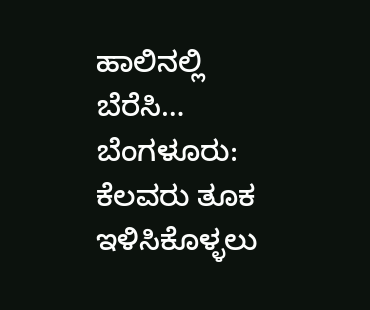ಹಾಲಿನಲ್ಲಿ ಬೆರೆಸಿ…
ಬೆಂಗಳೂರು: ಕೆಲವರು ತೂಕ ಇಳಿಸಿಕೊಳ್ಳಲು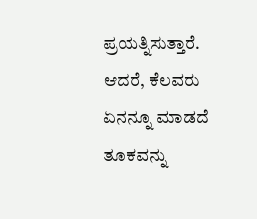ಪ್ರಯತ್ನಿಸುತ್ತಾರೆ. ಆದರೆ, ಕೆಲವರು ಏನನ್ನೂ ಮಾಡದೆ ತೂಕವನ್ನು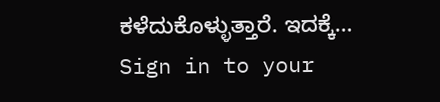ಕಳೆದುಕೊಳ್ಳುತ್ತಾರೆ. ಇದಕ್ಕೆ…
Sign in to your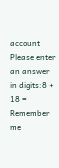account
Please enter an answer in digits:8 + 18 =
Remember me